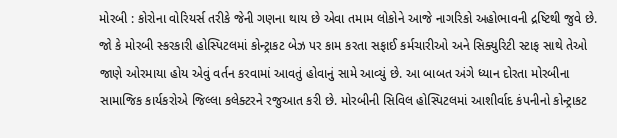મોરબી : કોરોના વોરિયર્સ તરીકે જેની ગણના થાય છે એવા તમામ લોકોને આજે નાગરિકો અહોભાવની દ્રષ્ટિથી જુવે છે. જો કે મોરબી સ્કરકારી હોસ્પિટલમાં કોન્ટ્રાકટ બેઝ પર કામ કરતા સફાઈ કર્મચારીઓ અને સિક્યુરિટી સ્ટાફ સાથે તેઓ જાણે ઓરમાયા હોય એવું વર્તન કરવામાં આવતું હોવાનું સામે આવ્યું છે. આ બાબત અંગે ધ્યાન દોરતા મોરબીના સામાજિક કાર્યકરોએ જિલ્લા કલેક્ટરને રજુઆત કરી છે. મોરબીની સિવિલ હોસ્પિટલમાં આશીર્વાદ કંપનીનો કોન્ટ્રાકટ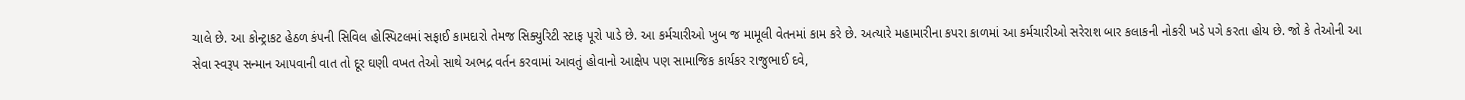ચાલે છે. આ કોન્ટ્રાકટ હેઠળ કંપની સિવિલ હોસ્પિટલમાં સફાઈ કામદારો તેમજ સિક્યુરિટી સ્ટાફ પૂરો પાડે છે. આ કર્મચારીઓ ખુબ જ મામૂલી વેતનમાં કામ કરે છે. અત્યારે મહામારીના કપરા કાળમાં આ કર્મચારીઓ સરેરાશ બાર કલાકની નોકરી ખડે પગે કરતા હોય છે. જો કે તેઓની આ સેવા સ્વરૂપ સન્માન આપવાની વાત તો દૂર ઘણી વખત તેઓ સાથે અભદ્ર વર્તન કરવામાં આવતું હોવાનો આક્ષેપ પણ સામાજિક કાર્યકર રાજુભાઈ દવે,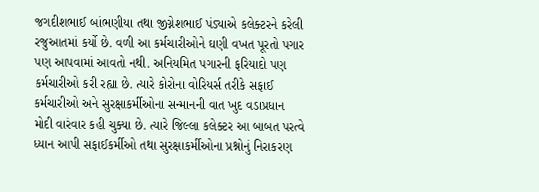જગદીશભાઈ બાંભણીયા તથા જીગ્નેશભાઈ પંડ્યાએ કલેક્ટરને કરેલી રજુઆતમાં કર્યો છે. વળી આ કર્મચારીઓને ઘણી વખત પૂરતો પગાર પણ આપવામાં આવતો નથી. અનિયમિત પગારની ફરિયાદો પણ કર્મચારીઓ કરી રહ્યા છે. ત્યારે કોરોના વોરિયર્સ તરીકે સફાઈ કર્મચારીઓ અને સુરક્ષાકર્મીઓના સન્માનની વાત ખુદ વડાપ્રધાન મોદી વારંવાર કહી ચુક્યા છે. ત્યારે જિલ્લા કલેક્ટર આ બાબત પરત્વે ધ્યાન આપી સફાઈકર્મીઓ તથા સુરક્ષાકર્મીઓના પ્રશ્નોનું નિરાકરણ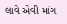લાવે એવી માંગ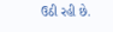ઉઠી રહી છે.